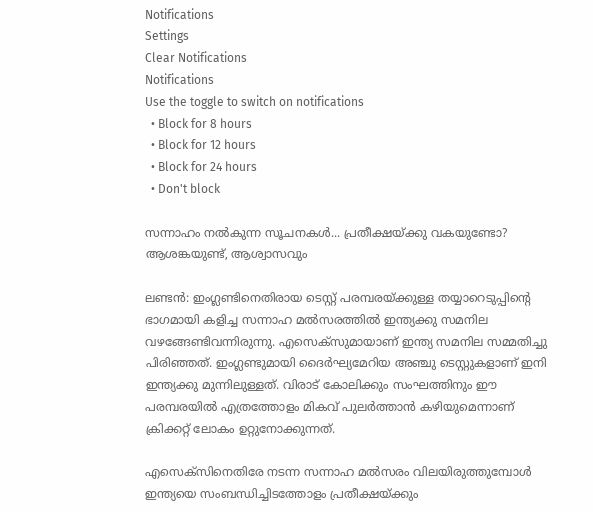Notifications
Settings
Clear Notifications
Notifications
Use the toggle to switch on notifications
  • Block for 8 hours
  • Block for 12 hours
  • Block for 24 hours
  • Don't block

സന്നാഹം നല്‍കുന്ന സൂചനകള്‍... പ്രതീക്ഷയ്ക്കു വകയുണ്ടോ? ആശങ്കയുണ്ട്, ആശ്വാസവും

ലണ്ടന്‍: ഇംഗ്ലണ്ടിനെതിരായ ടെസ്റ്റ് പരമ്പരയ്ക്കുള്ള തയ്യാറെടുപ്പിന്റെ ഭാഗമായി കളിച്ച സന്നാഹ മല്‍സരത്തില്‍ ഇന്ത്യക്കു സമനില വഴങ്ങേണ്ടിവന്നിരുന്നു. എസെക്‌സുമായാണ് ഇന്ത്യ സമനില സമ്മതിച്ചു പിരിഞ്ഞത്. ഇംഗ്ലണ്ടുമായി ദൈര്‍ഘ്യമേറിയ അഞ്ചു ടെസ്റ്റുകളാണ് ഇനി ഇന്ത്യക്കു മുന്നിലുള്ളത്. വിരാട് കോലിക്കും സംഘത്തിനും ഈ പരമ്പരയില്‍ എത്രത്തോളം മികവ് പുലര്‍ത്താന്‍ കഴിയുമെന്നാണ് ക്രിക്കറ്റ് ലോകം ഉറ്റുനോക്കുന്നത്.

എസെക്‌സിനെതിരേ നടന്ന സന്നാഹ മല്‍സരം വിലയിരുത്തുമ്പോള്‍ ഇന്ത്യയെ സംബന്ധിച്ചിടത്തോളം പ്രതീക്ഷയ്ക്കും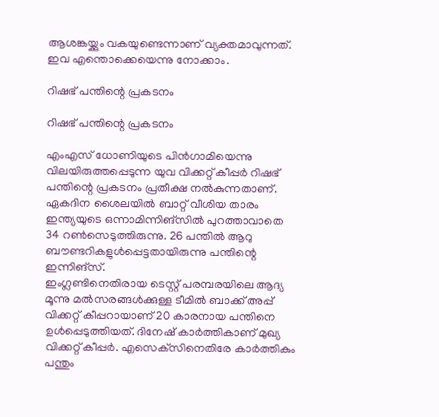ആശങ്കയ്ക്കും വകയുണ്ടെന്നാണ് വ്യക്തമാവുന്നത്. ഇവ എന്തൊക്കെയെന്നു നോക്കാം.

റിഷഭ് പന്തിന്റെ പ്രകടനം

റിഷഭ് പന്തിന്റെ പ്രകടനം

എംഎസ് ധോണിയുടെ പിന്‍ഗാമിയെന്നു വിലയിരുത്തപ്പെടുന്ന യുവ വിക്കറ്റ് കീപ്പര്‍ റിഷഭ് പന്തിന്റെ പ്രകടനം പ്രതീക്ഷ നല്‍കുന്നതാണ്. ഏകദിന ശൈലയില്‍ ബാറ്റ് വീശിയ താരം ഇന്ത്യയുടെ ഒന്നാമിന്നിങ്‌സില്‍ പുറത്താവാതെ 34 റണ്‍സെടുത്തിരുന്നു. 26 പന്തില്‍ ആറു ബൗണ്ടറികളുള്‍പ്പെട്ടതായിരുന്നു പന്തിന്റെ ഇന്നിങ്‌സ്.
ഇംഗ്ലണ്ടിനെതിരായ ടെസ്റ്റ് പരമ്പരയിലെ ആദ്യ മൂന്നു മല്‍സരങ്ങള്‍ക്കുള്ള ടീമില്‍ ബാക്ക് അപ്പ് വിക്കറ്റ് കീപ്പറായാണ് 20 കാരനായ പന്തിനെ ഉള്‍പ്പെടുത്തിയത്. ദിനേഷ് കാര്‍ത്തികാണ് മുഖ്യ വിക്കറ്റ് കീപ്പര്‍. എസെക്‌സിനെതിരേ കാര്‍ത്തികും പന്തും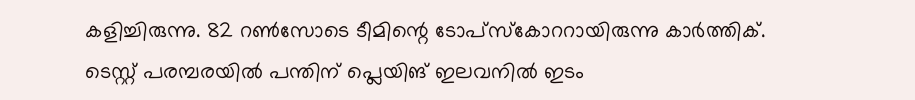കളിച്ചിരുന്നു. 82 റണ്‍സോടെ ടീമിന്റെ ടോപ്‌സ്‌കോററായിരുന്നു കാര്‍ത്തിക്.
ടെസ്റ്റ് പരമ്പരയില്‍ പന്തിന് പ്ലെയിങ് ഇലവനില്‍ ഇടം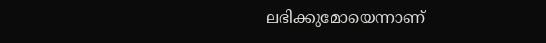ലഭിക്കുമോയെന്നാണ്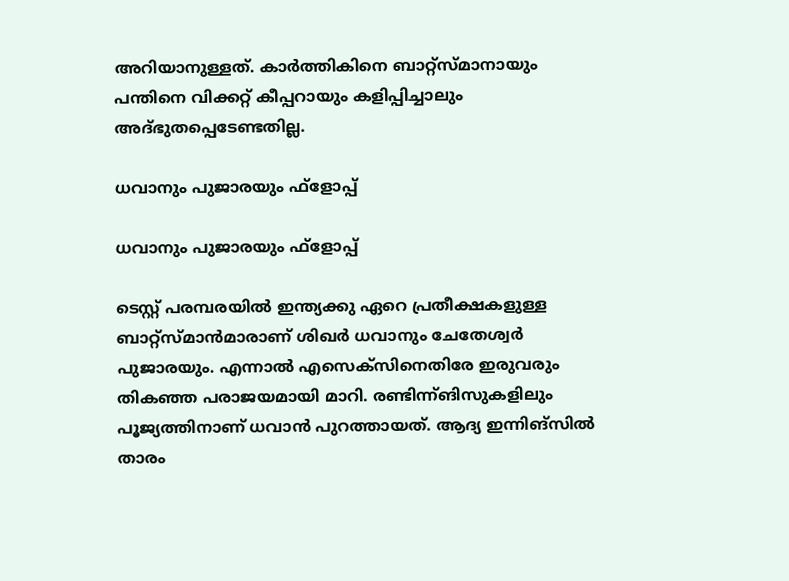അറിയാനുള്ളത്. കാര്‍ത്തികിനെ ബാറ്റ്‌സ്മാനായും പന്തിനെ വിക്കറ്റ് കീപ്പറായും കളിപ്പിച്ചാലും അദ്ഭുതപ്പെടേണ്ടതില്ല.

ധവാനും പുജാരയും ഫ്‌ളോപ്പ്

ധവാനും പുജാരയും ഫ്‌ളോപ്പ്

ടെസ്റ്റ് പരമ്പരയില്‍ ഇന്ത്യക്കു ഏറെ പ്രതീക്ഷകളുള്ള ബാറ്റ്‌സ്മാന്‍മാരാണ് ശിഖര്‍ ധവാനും ചേതേശ്വര്‍ പുജാരയും. എന്നാല്‍ എസെക്‌സിനെതിരേ ഇരുവരും തികഞ്ഞ പരാജയമായി മാറി. രണ്ടിന്ന്ങിസുകളിലും പൂജ്യത്തിനാണ് ധവാന്‍ പുറത്തായത്. ആദ്യ ഇന്നിങ്‌സില്‍ താരം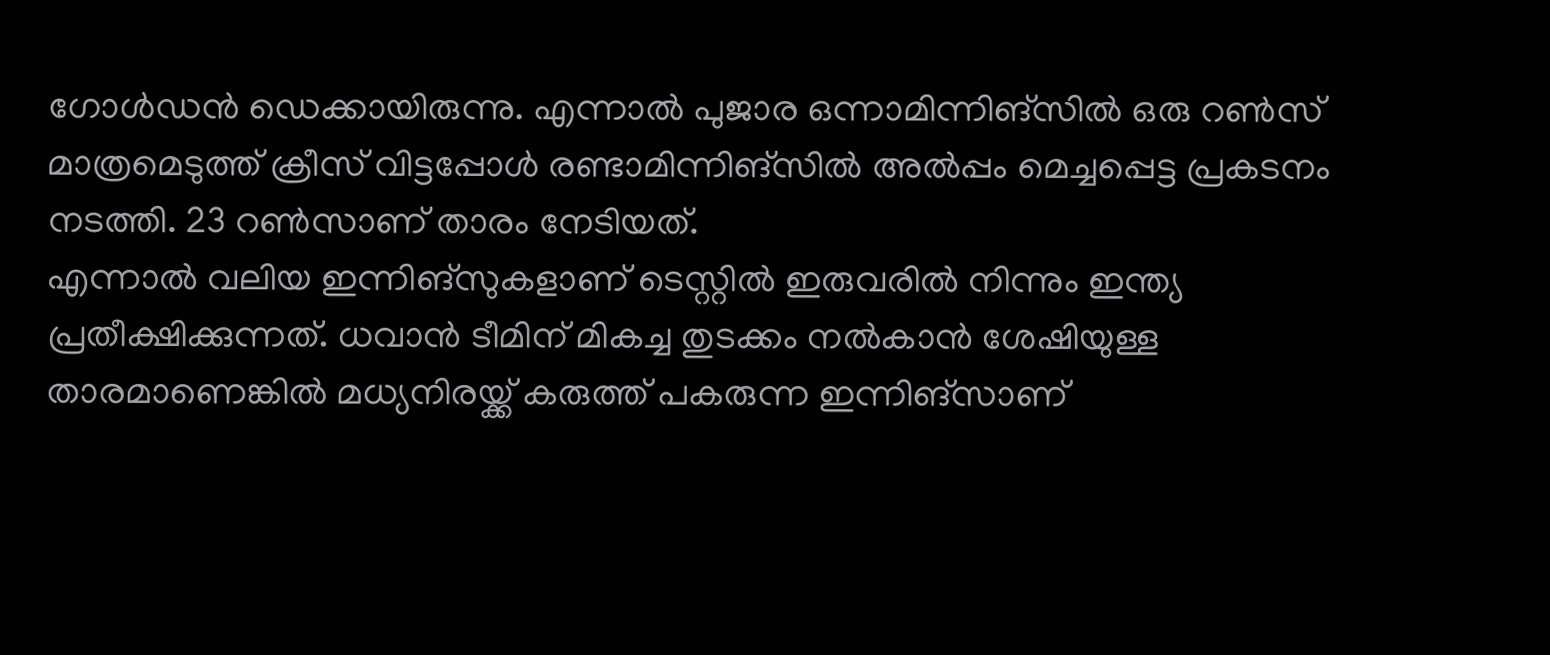ഗോള്‍ഡന്‍ ഡെക്കായിരുന്നു. എന്നാല്‍ പുജാര ഒന്നാമിന്നിങ്‌സില്‍ ഒരു റണ്‍സ് മാത്രമെടുത്ത് ക്രീസ് വിട്ടപ്പോള്‍ രണ്ടാമിന്നിങ്‌സില്‍ അല്‍പ്പം മെച്ചപ്പെട്ട പ്രകടനം നടത്തി. 23 റണ്‍സാണ് താരം നേടിയത്.
എന്നാല്‍ വലിയ ഇന്നിങ്‌സുകളാണ് ടെസ്റ്റില്‍ ഇരുവരില്‍ നിന്നും ഇന്ത്യ പ്രതീക്ഷിക്കുന്നത്. ധവാന്‍ ടീമിന് മികച്ച തുടക്കം നല്‍കാന്‍ ശേഷിയുള്ള താരമാണെങ്കില്‍ മധ്യനിരയ്ക്ക് കരുത്ത് പകരുന്ന ഇന്നിങ്‌സാണ്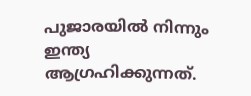പുജാരയില്‍ നിന്നും ഇന്ത്യ ആഗ്രഹിക്കുന്നത്.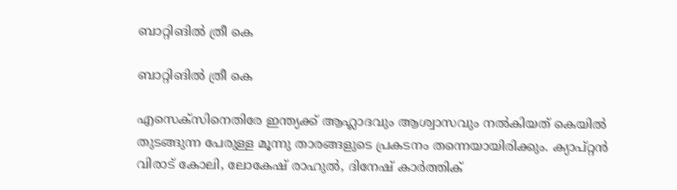ബാറ്റിങില്‍ ത്രീ കെ

ബാറ്റിങില്‍ ത്രീ കെ

എസെക്‌സിനെതിരേ ഇന്ത്യക്ക് ആഹ്ലാദവും ആശ്വാസവും നല്‍കിയത് കെയില്‍ തുടങ്ങുന്ന പേരുള്ള മൂന്നു താരങ്ങളുടെ പ്രകടനം തന്നെയായിരിക്കും. ക്യാപ്റ്റന്‍ വിരാട് കോലി, ലോകേഷ് രാഹുല്‍, ദിനേഷ് കാര്‍ത്തിക്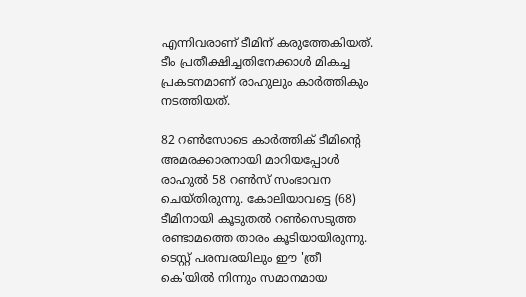എന്നിവരാണ് ടീമിന് കരുത്തേകിയത്. ടീം പ്രതീക്ഷിച്ചതിനേക്കാള്‍ മികച്ച പ്രകടനമാണ് രാഹുലും കാര്‍ത്തികും നടത്തിയത്.

82 റണ്‍സോടെ കാര്‍ത്തിക് ടീമിന്റെ അമരക്കാരനായി മാറിയപ്പോള്‍ രാഹുല്‍ 58 റണ്‍സ് സംഭാവന ചെയ്തിരുന്നു. കോലിയാവട്ടെ (68) ടീമിനായി കൂടുതല്‍ റണ്‍സെടുത്ത രണ്ടാമത്തെ താരം കൂടിയായിരുന്നു. ടെസ്റ്റ് പരമ്പരയിലും ഈ 'ത്രീ കെ'യില്‍ നിന്നും സമാനമായ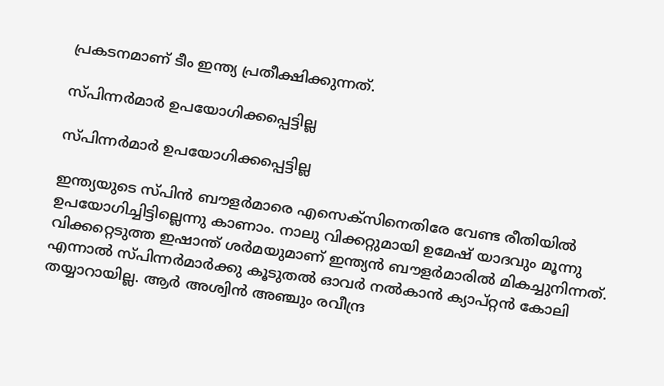പ്രകടനമാണ് ടീം ഇന്ത്യ പ്രതീക്ഷിക്കുന്നത്.

സ്പിന്നര്‍മാര്‍ ഉപയോഗിക്കപ്പെട്ടില്ല

സ്പിന്നര്‍മാര്‍ ഉപയോഗിക്കപ്പെട്ടില്ല

ഇന്ത്യയുടെ സ്പിന്‍ ബൗളര്‍മാരെ എസെക്‌സിനെതിരേ വേണ്ട രീതിയില്‍ ഉപയോഗിച്ചിട്ടില്ലെന്നു കാണാം. നാലു വിക്കറ്റുമായി ഉമേഷ് യാദവും മൂന്നു വിക്കറ്റെടുത്ത ഇഷാന്ത് ശര്‍മയുമാണ് ഇന്ത്യന്‍ ബൗളര്‍മാരില്‍ മികച്ചുനിന്നത്.
എന്നാല്‍ സ്പിന്നര്‍മാര്‍ക്കു കൂടുതല്‍ ഓവര്‍ നല്‍കാന്‍ ക്യാപ്റ്റന്‍ കോലി തയ്യാറായില്ല. ആര്‍ അശ്വിന്‍ അഞ്ചും രവീന്ദ്ര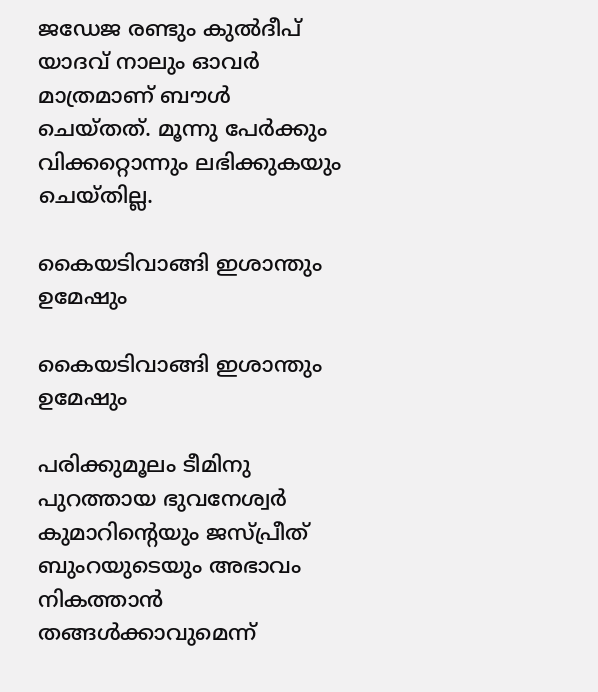ജഡേജ രണ്ടും കുല്‍ദീപ് യാദവ് നാലും ഓവര്‍ മാത്രമാണ് ബൗള്‍ ചെയ്തത്. മൂന്നു പേര്‍ക്കും വിക്കറ്റൊന്നും ലഭിക്കുകയും ചെയ്തില്ല.

കൈയടിവാങ്ങി ഇശാന്തും ഉമേഷും

കൈയടിവാങ്ങി ഇശാന്തും ഉമേഷും

പരിക്കുമൂലം ടീമിനു പുറത്തായ ഭുവനേശ്വര്‍ കുമാറിന്റെയും ജസ്പ്രീത് ബുംറയുടെയും അഭാവം നികത്താന്‍ തങ്ങള്‍ക്കാവുമെന്ന്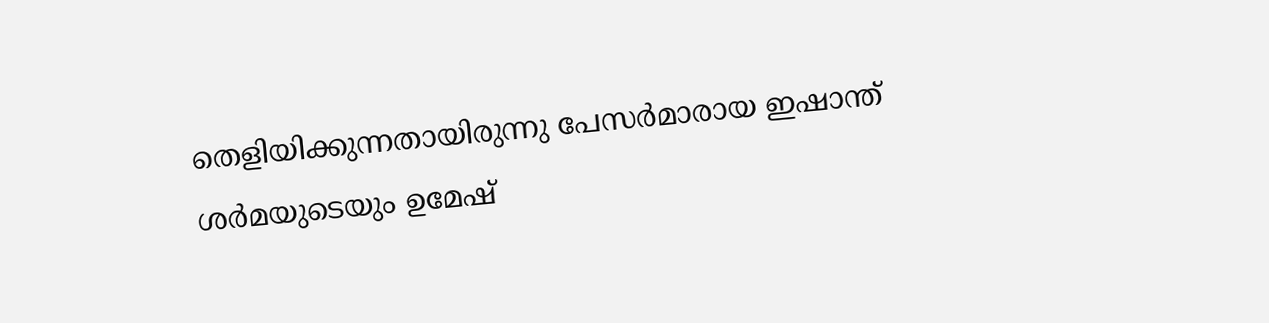തെളിയിക്കുന്നതായിരുന്നു പേസര്‍മാരായ ഇഷാന്ത് ശര്‍മയുടെയും ഉമേഷ്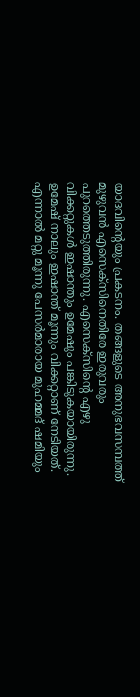യാദവിന്റെയും പ്രകടനം. തങ്ങളുടെ അനുഭവസമ്പത്ത് മുഴുവന്‍ എസെക്‌സിനെതിരേ ഇരുവരും പുറത്തെടുത്തിരുന്നു. എസെക്‌സിന്റെ എഴു വിക്കറ്റുകള്‍ ഇഷാന്തും ഉമേഷും പങ്കിടുകയായിരുന്നു. ഉമേഷ് നാലും ഇഷാന്ത് മൂന്നും വിക്കറ്റാണ് നേടിയത്.
എന്നാല്‍ മറ്റു മൂന്നു പേസര്‍മാരായ മുഹമ്മദ് ഷമിയും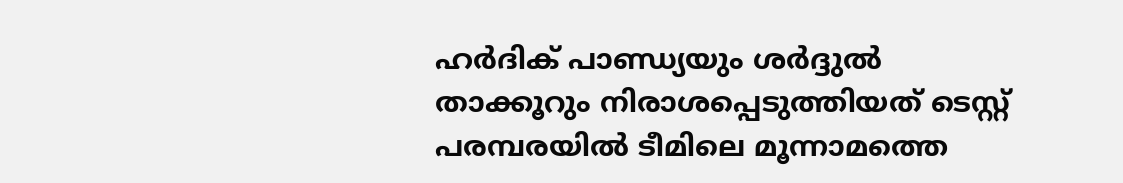ഹര്‍ദിക് പാണ്ഡ്യയും ശര്‍ദ്ദുല്‍ താക്കൂറും നിരാശപ്പെടുത്തിയത് ടെസ്റ്റ് പരമ്പരയില്‍ ടീമിലെ മൂന്നാമത്തെ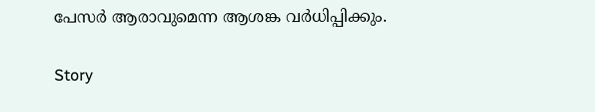പേസര്‍ ആരാവുമെന്ന ആശങ്ക വര്‍ധിപ്പിക്കും.

Story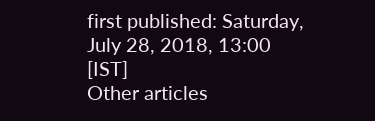first published: Saturday, July 28, 2018, 13:00 [IST]
Other articles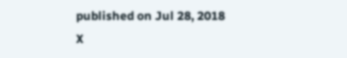published on Jul 28, 2018
X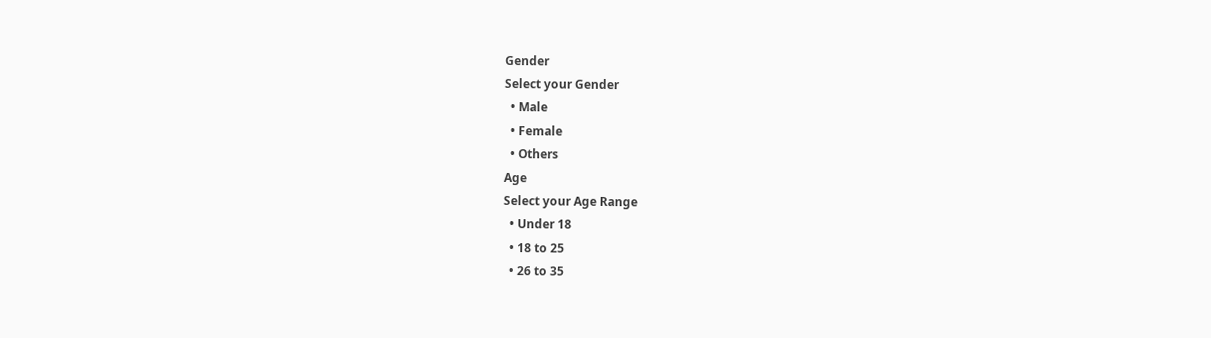Gender
Select your Gender
  • Male
  • Female
  • Others
Age
Select your Age Range
  • Under 18
  • 18 to 25
  • 26 to 35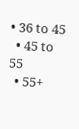• 36 to 45
  • 45 to 55
  • 55+